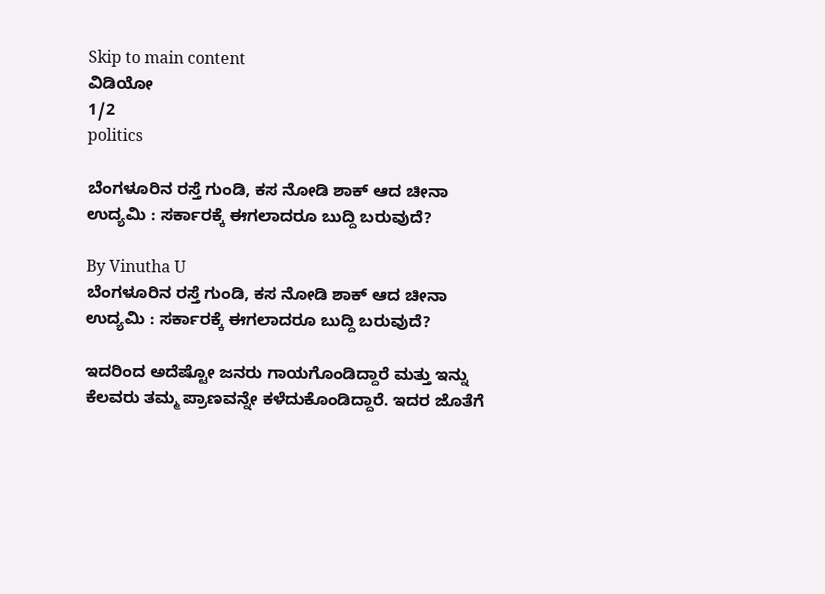Skip to main content
ವಿಡಿಯೋ
1/2
politics

ಬೆಂಗಳೂರಿನ ರಸ್ತೆ ಗುಂಡಿ, ಕಸ ನೋಡಿ ಶಾಕ್‌ ಆದ ಚೀನಾ ಉದ್ಯಮಿ : ಸರ್ಕಾರಕ್ಕೆ ಈಗಲಾದರೂ ಬುದ್ದಿ ಬರುವುದೆ?

By Vinutha U
ಬೆಂಗಳೂರಿನ ರಸ್ತೆ ಗುಂಡಿ, ಕಸ ನೋಡಿ ಶಾಕ್‌ ಆದ ಚೀನಾ ಉದ್ಯಮಿ : ಸರ್ಕಾರಕ್ಕೆ ಈಗಲಾದರೂ ಬುದ್ದಿ ಬರುವುದೆ?

ಇದರಿಂದ ಅದೆಷ್ಟೋ ಜನರು ಗಾಯಗೊಂಡಿದ್ದಾರೆ ಮತ್ತು ಇನ್ನು ಕೆಲವರು ತಮ್ಮ ಪ್ರಾಣವನ್ನೇ ಕಳೆದುಕೊಂಡಿದ್ದಾರೆ. ಇದರ ಜೊತೆಗೆ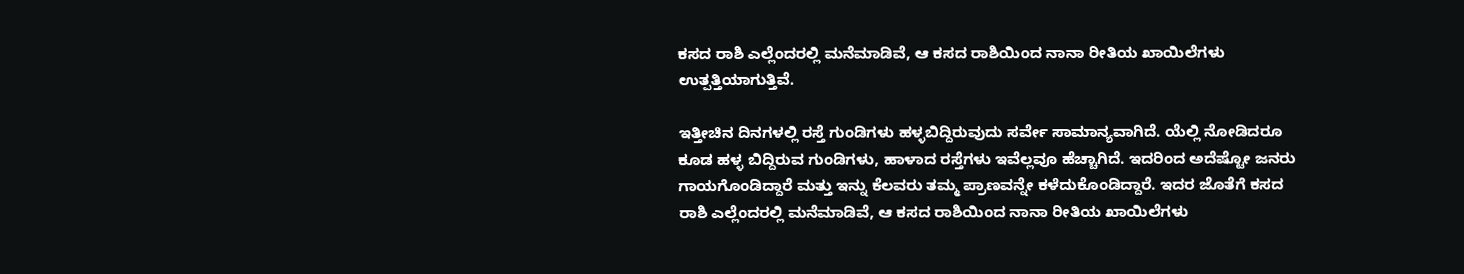ಕಸದ ರಾಶಿ ಎಲ್ಲೆಂದರಲ್ಲಿ ಮನೆಮಾಡಿವೆ, ಆ ಕಸದ ರಾಶಿಯಿಂದ ನಾನಾ ರೀತಿಯ ಖಾಯಿಲೆಗಳು ಉತ್ಪತ್ತಿಯಾಗುತ್ತಿವೆ.

ಇತ್ತೀಚಿನ ದಿನಗಳಲ್ಲಿ ರಸ್ತೆ ಗುಂಡಿಗಳು ಹಳ್ಳಬಿದ್ದಿರುವುದು ಸರ್ವೇ ಸಾಮಾನ್ಯವಾಗಿದೆ. ಯೆಲ್ಲಿ ನೋಡಿದರೂ ಕೂಡ ಹಳ್ಳ ಬಿದ್ದಿರುವ ಗುಂಡಿಗಳು, ಹಾಳಾದ ರಸ್ತೆಗಳು ಇವೆಲ್ಲವೂ ಹೆಚ್ಚಾಗಿದೆ. ಇದರಿಂದ ಅದೆಷ್ಟೋ ಜನರು ಗಾಯಗೊಂಡಿದ್ದಾರೆ ಮತ್ತು ಇನ್ನು ಕೆಲವರು ತಮ್ಮ ಪ್ರಾಣವನ್ನೇ ಕಳೆದುಕೊಂಡಿದ್ದಾರೆ. ಇದರ ಜೊತೆಗೆ ಕಸದ ರಾಶಿ ಎಲ್ಲೆಂದರಲ್ಲಿ ಮನೆಮಾಡಿವೆ, ಆ ಕಸದ ರಾಶಿಯಿಂದ ನಾನಾ ರೀತಿಯ ಖಾಯಿಲೆಗಳು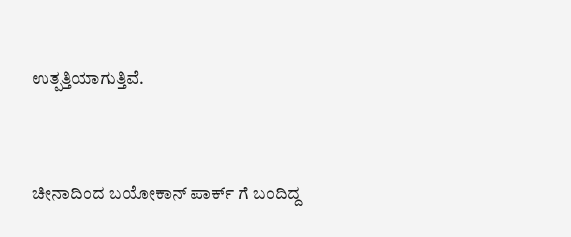ಉತ್ಪತ್ತಿಯಾಗುತ್ತಿವೆ.



ಚೀನಾದಿಂದ ಬಯೋಕಾನ್‌ ಪಾರ್ಕ್‌ ಗೆ ಬಂದಿದ್ದ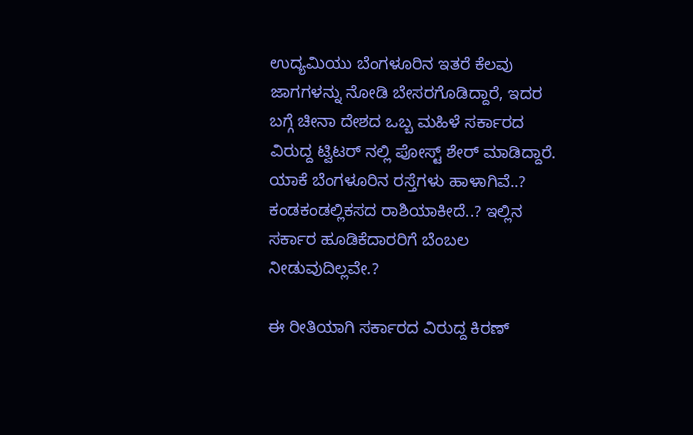ಉದ್ಯಮಿಯು ಬೆಂಗಳೂರಿನ ಇತರೆ ಕೆಲವು ಜಾಗಗಳನ್ನು ನೋಡಿ ಬೇಸರಗೊಡಿದ್ದಾರೆ, ಇದರ ಬಗ್ಗೆ ಚೀನಾ ದೇಶದ ಒಬ್ಬ ಮಹಿಳೆ ಸರ್ಕಾರದ ವಿರುದ್ದ ಟ್ವಿಟರ್ ನಲ್ಲಿ ಪೋಸ್ಟ್‌ ಶೇರ್‌ ಮಾಡಿದ್ದಾರೆ. ಯಾಕೆ ಬೆಂಗಳೂರಿನ ರಸ್ತೆಗಳು ಹಾಳಾಗಿವೆ..? ಕಂಡಕಂಡಲ್ಲಿಕಸದ ರಾಶಿಯಾಕೀದೆ..? ಇಲ್ಲಿನ ಸರ್ಕಾರ ಹೂಡಿಕೆದಾರರಿಗೆ ಬೆಂಬಲ ನೀಡುವುದಿಲ್ಲವೇ.?

ಈ ರೀತಿಯಾಗಿ ಸರ್ಕಾರದ ವಿರುದ್ದ ಕಿರಣ್‌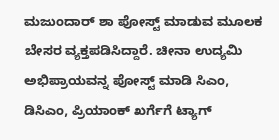ಮಜುಂದಾರ್‌ ಶಾ ಪೋಸ್ಟ್‌ ಮಾಡುವ ಮೂಲಕ ಬೇಸರ ವ್ಯಕ್ತಪಡಿಸಿದ್ದಾರೆ. ಚೀನಾ ಉದ್ಯಮಿ ಅಭಿಪ್ರಾಯವನ್ನ ಪೋಸ್ಟ್ ಮಾಡಿ ಸಿಎಂ, ಡಿಸಿಎಂ, ಪ್ರಿಯಾಂಕ್ ಖರ್ಗೆಗೆ ಟ್ಯಾಗ್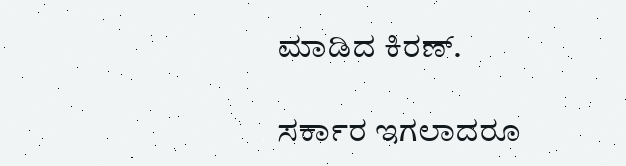ಮಾಡಿದ ಕಿರಣ್.

ಸರ್ಕಾರ ಇಗಲಾದರೂ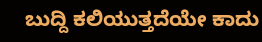ಬುದ್ದಿ ಕಲಿಯುತ್ತದೆಯೇ ಕಾದು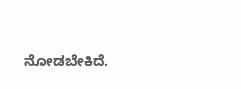ನೋಡಬೇಕಿದೆ.